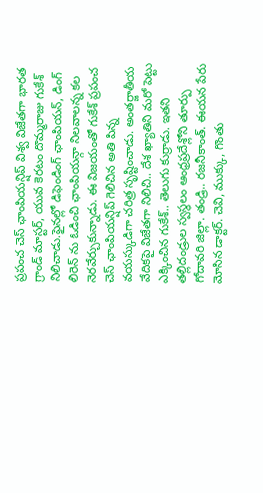ప్రపంచ చెస్ ఛాంపియన్షిప్ విశ్వ విజేతగా భారత గ్రాండ్ మాస్టర్, యువ కెరటం దొమ్మరాజు గుకేశ్ నిలిచాడు.ఫైనల్లో డిఫెండింగ్ ఛాంపియన్, డింగ్ లిరెన్ ను ఓడించి ఛాంపియన్గా నిలవాలన్న కల నెరవేర్చుకున్నాడు. ఈ విజయంతో గుకేశ్ ప్రపంచ చెస్ ఛాంపియన్షిప్ గెలిచిన అతి పిన్న వయస్కుడిగా చరిత్ర సృష్టించాడు. అంతర్జాతీయ వేదికపై విజేతగా నిలిచి.. దేశ ఖ్యాతిని మరో పెట్టు ఎక్కించిన గుకేశ్.. తెలుగు కుర్రాడు. ఇతని తల్లిదండ్రుల స్వస్థలం ఆంధ్రప్రదేశ్లోని తూర్పు గోదావరి జిల్లా. తండ్రి.. రజనీకాంత్. ఈయన పేరు మోసిన డాక్టర్. చెవి, ముక్కు, గొంతు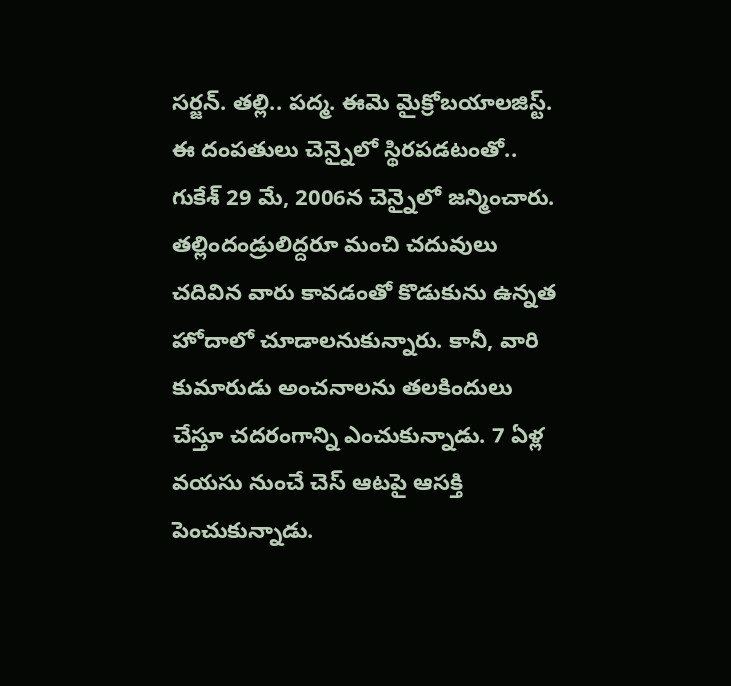సర్జన్. తల్లి.. పద్మ. ఈమె మైక్రోబయాలజిస్ట్. ఈ దంపతులు చెన్నైలో స్థిరపడటంతో.. గుకేశ్ 29 మే, 2006న చెన్నైలో జన్మించారు. తల్లిందండ్రులిద్దరూ మంచి చదువులు చదివిన వారు కావడంతో కొడుకును ఉన్నత హోదాలో చూడాలనుకున్నారు. కానీ, వారి కుమారుడు అంచనాలను తలకిందులు చేస్తూ చదరంగాన్ని ఎంచుకున్నాడు. 7 ఏళ్ల వయసు నుంచే చెస్ ఆటపై ఆసక్తి పెంచుకున్నాడు.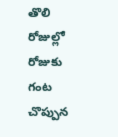తొలి రోజుల్లో రోజుకు గంట చొప్పున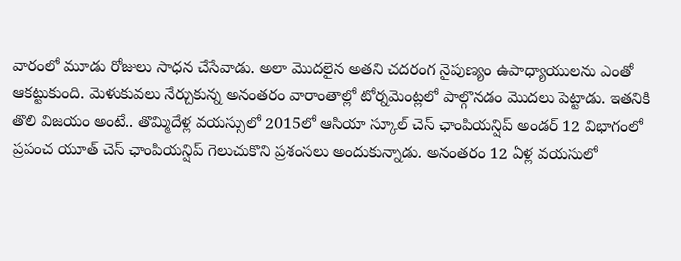వారంలో మూడు రోజులు సాధన చేసేవాడు. అలా మొదలైన అతని చదరంగ నైపుణ్యం ఉపాధ్యాయులను ఎంతో ఆకట్టుకుంది. మెళుకువలు నేర్చుకున్న అనంతరం వారాంతాల్లో టోర్నమెంట్లలో పాల్గొనడం మొదలు పెట్టాడు. ఇతనికి తొలి విజయం అంటే.. తొమ్మిదేళ్ల వయస్సులో 2015లో ఆసియా స్కూల్ చెస్ ఛాంపియన్షిప్ అండర్ 12 విభాగంలో ప్రపంచ యూత్ చెస్ ఛాంపియన్షిప్ గెలుచుకొని ప్రశంసలు అందుకున్నాడు. అనంతరం 12 ఏళ్ల వయసులో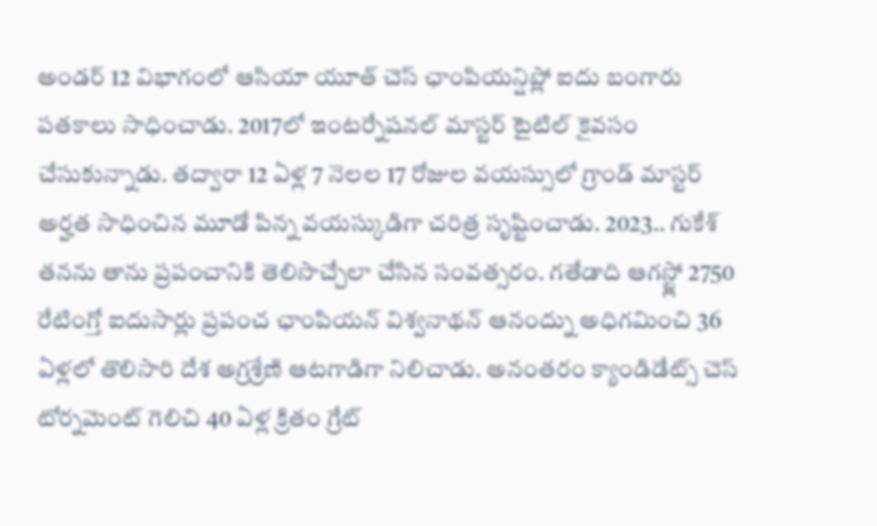అండర్ 12 విభాగంలో ఆసియా యూత్ చెస్ ఛాంపియన్షిప్లో ఐదు బంగారు పతకాలు సాధించాడు. 2017లో ఇంటర్నేషనల్ మాస్టర్ టైటిల్ కైవసం చేసుకున్నాడు. తద్వారా 12 ఏళ్ల 7 నెలల 17 రోజుల వయస్సులో గ్రాండ్ మాస్టర్ అర్హత సాధించిన మూడో పిన్న వయస్కుడిగా చరిత్ర సృష్టించాడు. 2023.. గుకేశ్ తనను తాను ప్రపంచానికి తెలిసొచ్చేలా చేసిన సంవత్సరం. గతేడాది ఆగస్ట్లో 2750 రేటింగ్తో ఐదుసార్లు ప్రపంచ ఛాంపియన్ విశ్వనాథన్ ఆనంద్ను అధిగమించి 36 ఏళ్లలో తొలిసారి దేశ అగ్రశ్రేణి ఆటగాడిగా నిలిచాడు. అనంతరం క్యాండిడేట్స్ చెస్ టోర్నమెంట్ గెలిచి 40 ఏళ్ల క్రితం గ్రేట్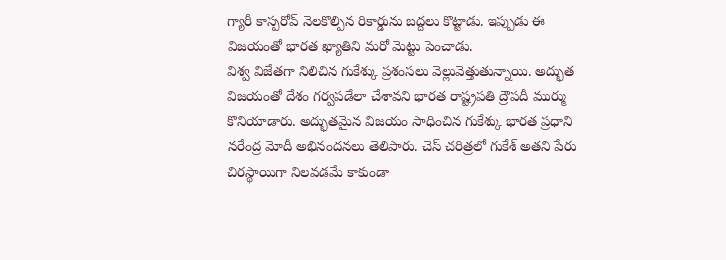గ్యారీ కాస్పరోవ్ నెలకొల్పిన రికార్డును బద్దలు కొట్టాడు. ఇప్పుడు ఈ విజయంతో భారత ఖ్యాతిని మరో మెట్టు పెంచాడు.
విశ్వ విజేతగా నిలిచిన గుకేశ్కు ప్రశంసలు వెల్లువెత్తుతున్నాయి. అద్భుత విజయంతో దేశం గర్వపడేలా చేశావని భారత రాష్ట్రపతి ద్రౌపదీ ముర్ము కొనియాడారు. అద్భుతమైన విజయం సాధించిన గుకేశ్కు భారత ప్రధాని నరేంద్ర మోదీ అభినందనలు తెలిపారు. చెస్ చరిత్రలో గుకేశ్ అతని పేరు చిరస్థాయిగా నిలవడమే కాకుండా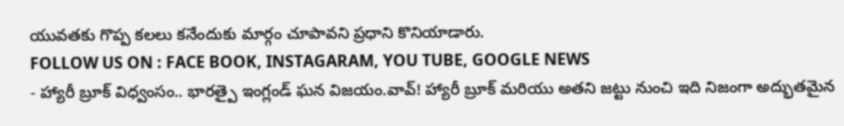యువతకు గొప్ప కలలు కనేందుకు మార్గం చూపావని ప్రధాని కొనియాడారు.
FOLLOW US ON : FACE BOOK, INSTAGARAM, YOU TUBE, GOOGLE NEWS
- హ్యారీ బ్రూక్ విధ్వంసం.. భారత్పై ఇంగ్లండ్ ఘన విజయం.వావ్! హ్యారీ బ్రూక్ మరియు అతని జట్టు నుంచి ఇది నిజంగా అద్భుతమైన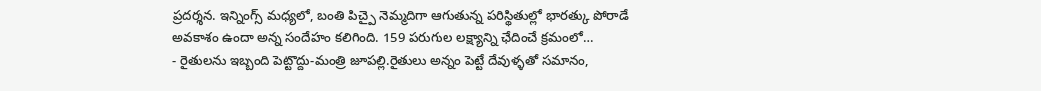ప్రదర్శన. ఇన్నింగ్స్ మధ్యలో, బంతి పిచ్పై నెమ్మదిగా ఆగుతున్న పరిస్థితుల్లో భారత్కు పోరాడే అవకాశం ఉందా అన్న సందేహం కలిగింది. 159 పరుగుల లక్ష్యాన్ని ఛేదించే క్రమంలో…
- రైతులను ఇబ్బంది పెట్టొద్దు-మంత్రి జూపల్లి.రైతులు అన్నం పెట్టే దేవుళ్ళతో సమానం,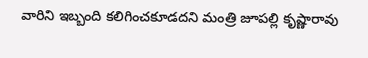వారిని ఇబ్బంది కలిగించకూడదని మంత్రి జూపల్లి కృష్ణారావు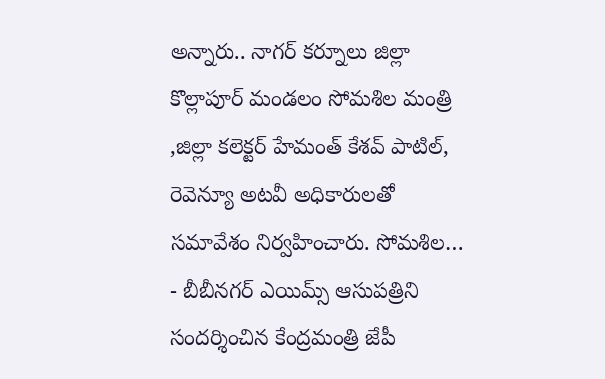అన్నారు.. నాగర్ కర్నూలు జిల్లా కొల్లాపూర్ మండలం సోమశిల మంత్రి ,జిల్లా కలెక్టర్ హేమంత్ కేశవ్ పాటిల్, రెవెన్యూ అటవీ అధికారులతో సమావేశం నిర్వహించారు. సోమశిల…
- బీబీనగర్ ఎయిమ్స్ ఆసుపత్రిని సందర్శించిన కేంద్రమంత్రి జేపీ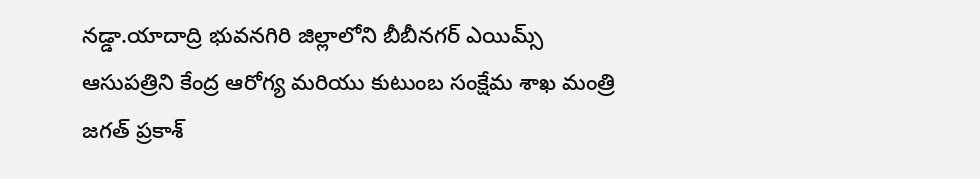నడ్డా.యాదాద్రి భువనగిరి జిల్లాలోని బీబీనగర్ ఎయిమ్స్ ఆసుపత్రిని కేంద్ర ఆరోగ్య మరియు కుటుంబ సంక్షేమ శాఖ మంత్రి జగత్ ప్రకాశ్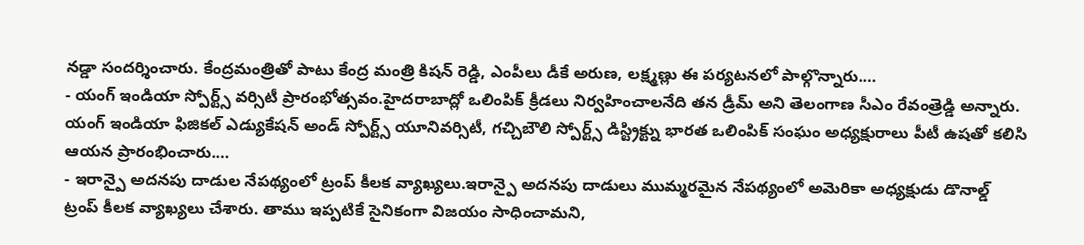నడ్డా సందర్శించారు. కేంద్రమంత్రితో పాటు కేంద్ర మంత్రి కిషన్ రెడ్డి, ఎంపీలు డీకే అరుణ, లక్ష్మణ్లు ఈ పర్యటనలో పాల్గొన్నారు.…
- యంగ్ ఇండియా స్పోర్ట్స్ వర్సిటీ ప్రారంభోత్సవం.హైదరాబాద్లో ఒలింపిక్ క్రీడలు నిర్వహించాలనేది తన డ్రీమ్ అని తెలంగాణ సీఎం రేవంత్రెడ్డి అన్నారు. యంగ్ ఇండియా ఫిజికల్ ఎడ్యుకేషన్ అండ్ స్పోర్ట్స్ యూనివర్సిటీ, గచ్చిబౌలి స్పోర్ట్స్ డిస్ట్రిక్ట్ను భారత ఒలింపిక్ సంఘం అధ్యక్షురాలు పీటీ ఉషతో కలిసి ఆయన ప్రారంభించారు.…
- ఇరాన్పై అదనపు దాడుల నేపథ్యంలో ట్రంప్ కీలక వ్యాఖ్యలు.ఇరాన్పై అదనపు దాడులు ముమ్మరమైన నేపథ్యంలో అమెరికా అధ్యక్షుడు డొనాల్డ్ ట్రంప్ కీలక వ్యాఖ్యలు చేశారు. తాము ఇప్పటికే సైనికంగా విజయం సాధించామని,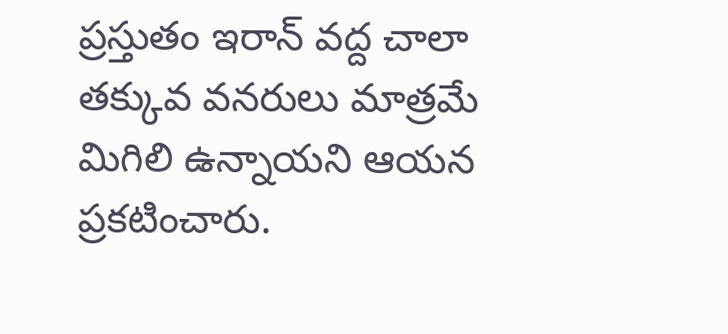ప్రస్తుతం ఇరాన్ వద్ద చాలా తక్కువ వనరులు మాత్రమే మిగిలి ఉన్నాయని ఆయన ప్రకటించారు.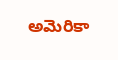అమెరికా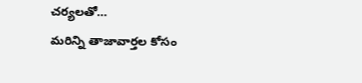చర్యలతో…
మరిన్ని తాజావార్తల కోసం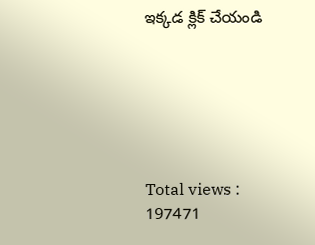ఇక్కడ క్లిక్ చేయండి






Total views : 197471